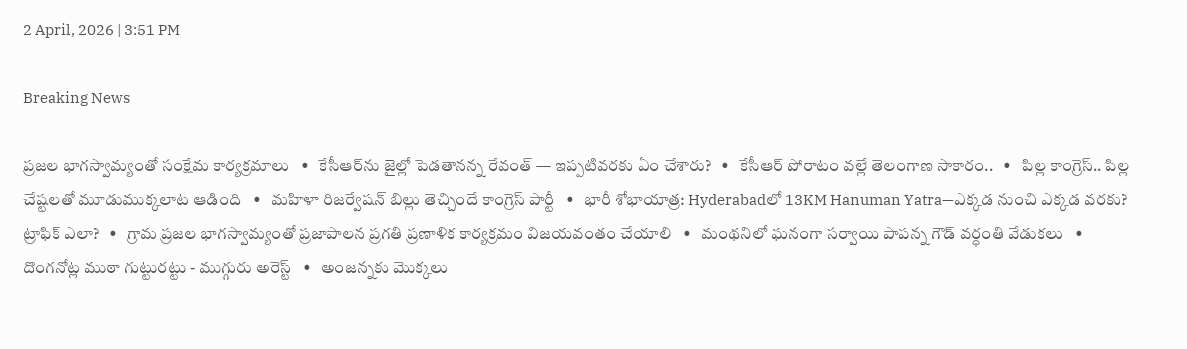2 April, 2026 | 3:51 PM

Breaking News

ప్రజల భాగస్వామ్యంతో సంక్షేమ కార్యక్రమాలు   •   కేసీఆర్‌ను జైల్లో పెడతానన్న రేవంత్ — ఇప్పటివరకు ఏం చేశారు?   •   కేసీఆర్ పోరాటం వల్లే తెలంగాణ సాకారం..   •   పిల్ల కాంగ్రెస్.. పిల్ల చేష్టలతో మూడుముక్కలాట ఆడింది   •   మహిళా రిజర్వేషన్ బిల్లు తెచ్చిందే కాంగ్రెస్ పార్టీ   •   భారీ శోభాయాత్ర: Hyderabadలో 13KM Hanuman Yatra—ఎక్కడ నుంచి ఎక్కడ వరకు? ట్రాఫిక్ ఎలా?   •   గ్రామ ప్రజల భాగస్వామ్యంతో ప్రజాపాలన ప్రగతి ప్రణాళిక కార్యక్రమం విజయవంతం చేయాలి   •   మంథనిలో ఘనంగా సర్వాయి పాపన్న గౌడ్ వర్ధంతి వేడుకలు   •   దొంగనోట్ల ముఠా గుట్టురట్టు - ముగ్గురు అరెస్ట్   •   అంజన్నకు మొక్కలు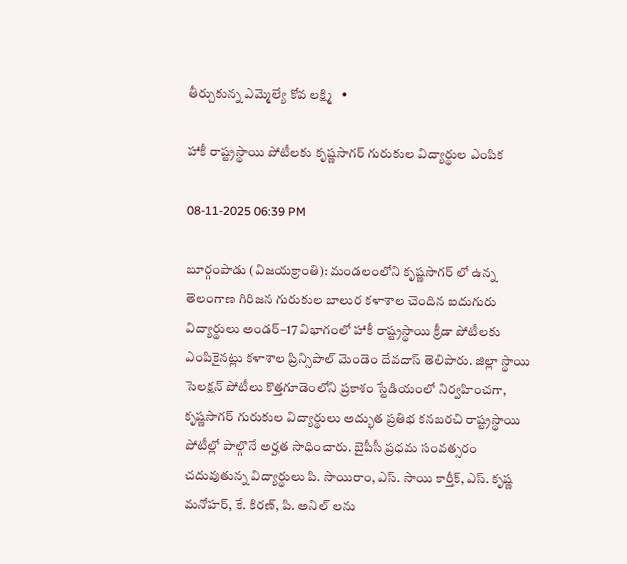తీర్చుకున్న ఎమ్మెల్యే కోవ లక్ష్మి   •

హాకీ రాష్ట్రస్థాయి పోటీలకు కృష్ణసాగర్ గురుకుల విద్యార్థుల ఎంపిక

08-11-2025 06:39 PM

బూర్గంపాడు (విజయక్రాంతి): మండలంలోని కృష్ణసాగర్ లో ఉన్న తెలంగాణ గిరిజన గురుకుల బాలుర కళాశాల చెందిన ఐదుగురు విద్యార్థులు అండర్–17 విభాగంలో హాకీ రాష్ట్రస్థాయి క్రీడా పోటీలకు ఎంపికైనట్లు కళాశాల ప్రిన్సిపాల్‌ మెండెం దేవదాస్ తెలిపారు. జిల్లా స్థాయి సెలక్షన్ పోటీలు కొత్తగూడెంలోని ప్రకాశం స్టేడియంలో నిర్వహించగా, కృష్ణసాగర్‌ గురుకుల విద్యార్థులు అద్భుత ప్రతిభ కనబరచి రాష్ట్రస్థాయి పోటీల్లో పాల్గొనే అర్హత సాధించారు. బైపీసీ ప్రధమ సంవత్సరం చదువుతున్న విద్యార్థులు పి. సాయిరాం, ఎస్. సాయి కార్తీక్, ఎస్. కృష్ణ మనోహర్, కే. కిరణ్, పి. అనిల్ లను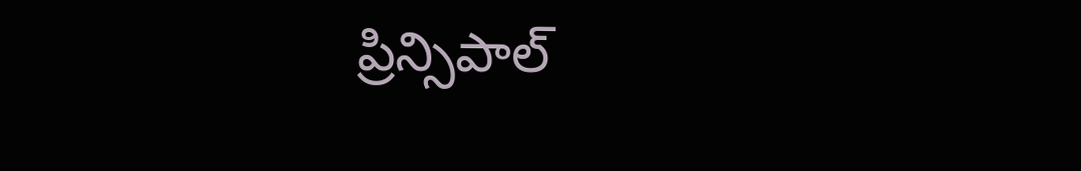ప్రిన్సిపాల్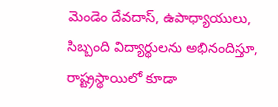మెండెం దేవదాస్, ఉపాధ్యాయులు, సిబ్బంది విద్యార్థులను అభినందిస్తూ, రాష్ట్రస్థాయిలో కూడా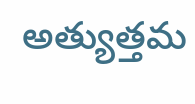అత్యుత్తమ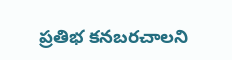ప్రతిభ కనబరచాలని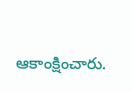ఆకాంక్షించారు.